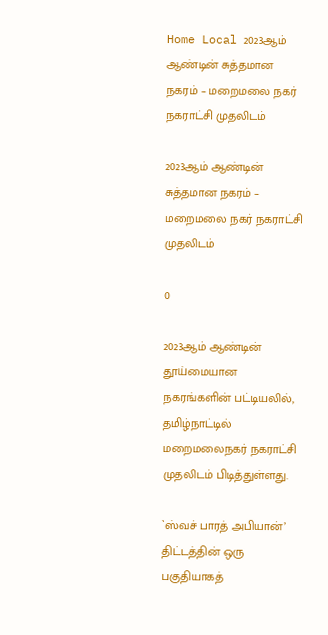Home Local 2023ஆம் ஆண்டின் சுத்தமான நகரம் – மறைமலை நகர் நகராட்சி முதலிடம்

2023ஆம் ஆண்டின் சுத்தமான நகரம் – மறைமலை நகர் நகராட்சி முதலிடம்

0

2023ஆம் ஆண்டின் தூய்மையான நகரங்களின் பட்டியலில், தமிழ்நாட்டில் மறைமலைநகர் நகராட்சி முதலிடம் பிடித்துள்ளது.

`ஸ்வச் பாரத் அபியான்’ திட்டத்தின் ஒரு பகுதியாகத்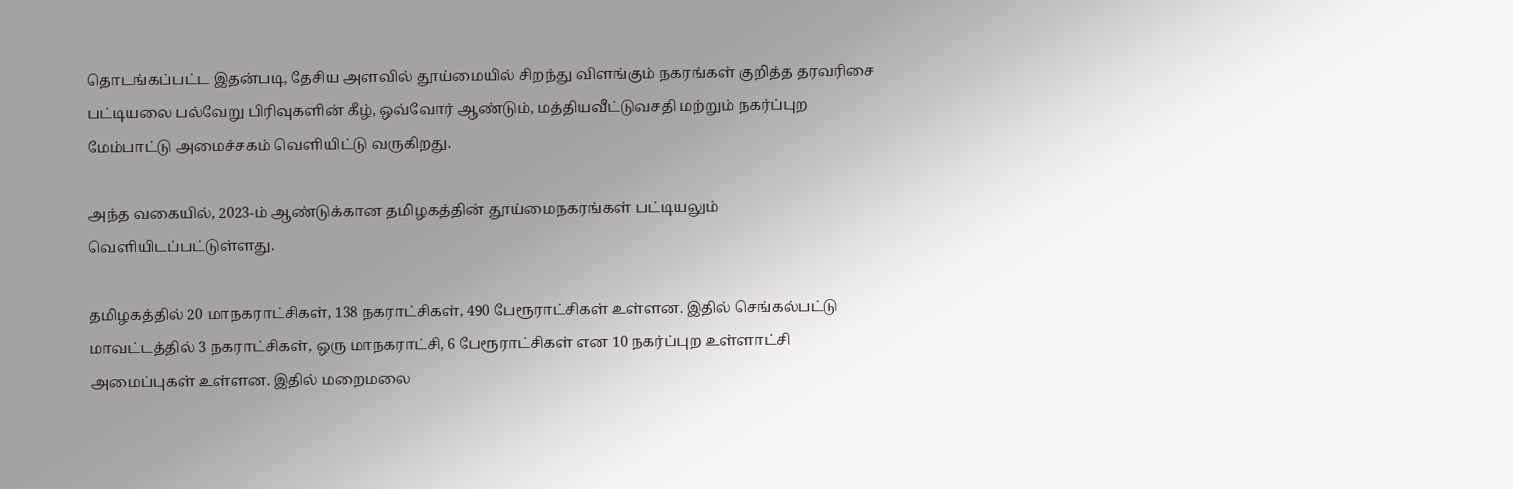தொடங்கப்பட்ட இதன்படி, தேசிய அளவில் தூய்மையில் சிறந்து விளங்கும் நகரங்கள் குறித்த தரவரிசை பட்டியலை பல்வேறு பிரிவுகளின் கீழ், ஒவ்வோர் ஆண்டும், மத்தியவீட்டுவசதி மற்றும் நகர்ப்புற மேம்பாட்டு அமைச்சகம் வெளியிட்டு வருகிறது.

அந்த வகையில், 2023-ம் ஆண்டுக்கான தமிழகத்தின் தூய்மைநகரங்கள் பட்டியலும் வெளியிடப்பட்டுள்ளது.

தமிழகத்தில் 20 மாநகராட்சிகள், 138 நகராட்சிகள், 490 பேரூராட்சிகள் உள்ளன. இதில் செங்கல்பட்டு மாவட்டத்தில் 3 நகராட்சிகள், ஒரு மாநகராட்சி, 6 பேரூராட்சிகள் என 10 நகர்ப்புற உள்ளாட்சி அமைப்புகள் உள்ளன. இதில் மறைமலை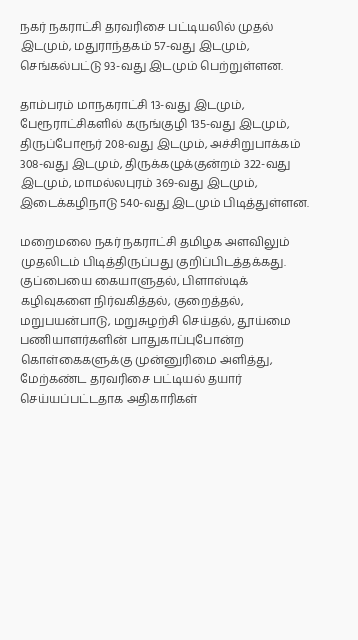நகர் நகராட்சி தரவரிசை பட்டியலில் முதல் இடமும், மதுராந்தகம் 57-வது இடமும், செங்கல்பட்டு 93-வது இடமும் பெற்றுள்ளன.

தாம்பரம் மாநகராட்சி 13-வது இடமும், பேரூராட்சிகளில் கருங்குழி 135-வது இடமும், திருப்போரூர் 208-வது இடமும், அச்சிறுபாக்கம் 308-வது இடமும், திருக்கழுக்குன்றம் 322-வது இடமும், மாமல்லபுரம் 369-வது இடமும், இடைக்கழிநாடு 540-வது இடமும் பிடித்துள்ளன.

மறைமலை நகர் நகராட்சி தமிழக அளவிலும் முதலிடம் பிடித்திருப்பது குறிப்பிடத்தக்கது. குப்பையை கையாளுதல், பிளாஸ்டிக் கழிவுகளை நிர்வகித்தல், குறைத்தல், மறுபயன்பாடு, மறுசுழற்சி செய்தல், தூய்மை பணியாளர்களின் பாதுகாப்புபோன்ற கொள்கைகளுக்கு முன்னுரிமை அளித்து, மேற்கண்ட தரவரிசை பட்டியல் தயார் செய்யப்பட்டதாக அதிகாரிகள்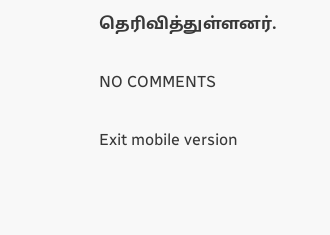தெரிவித்துள்ளனர்.

NO COMMENTS

Exit mobile version